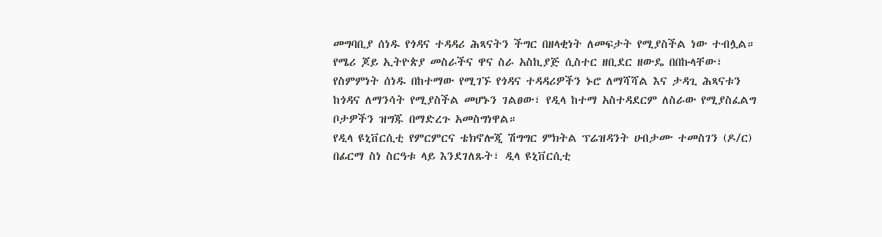መግባቢያ ሰነዱ የጎዳና ተዳዳሪ ሕጻናትን ችግር በዘላቂነት ለመፍታት የሚያስችል ነው ተብሏል።
የሜሪ ጆይ ኢትዮጵያ መስራችና ዋና ስራ አስኪያጅ ሲስተር ዘቢደር ዘውዴ በበኩላቸው፣ የስምምነት ሰነዱ በከተማው የሚገኙ የጎዳና ተዳዳሪዎችን ኑሮ ለማሻሻል እና ታዳጊ ሕጻናቱን ከጎዳና ለማንሳት የሚያስችል መሆኑን ገልፀው፣ የዲላ ከተማ አስተዳደርም ለስራው የሚያስፈልግ ቦታዎችን ዝግጁ በማድረጉ አመስግነዋል።
የዲላ ዩኒቨርሲቲ የምርምርና ቴክኖሎጂ ሽግግር ምክትል ፕሬዝዳንት ሀብታሙ ተመስገን (ዶ/ር) በፊርማ ስነ ስርዓቱ ላይ እንደገለጹት፣ ዲላ ዩኒቨርሲቲ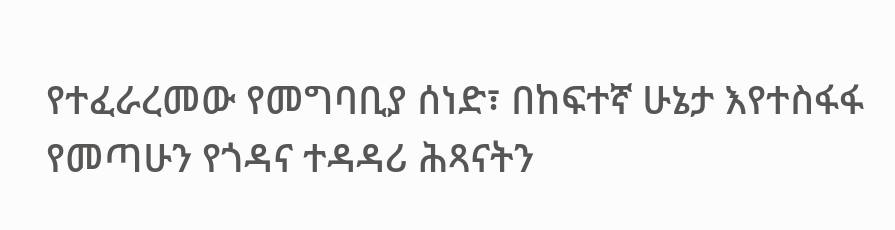የተፈራረመው የመግባቢያ ሰነድ፣ በከፍተኛ ሁኔታ እየተስፋፋ የመጣሁን የጎዳና ተዳዳሪ ሕጻናትን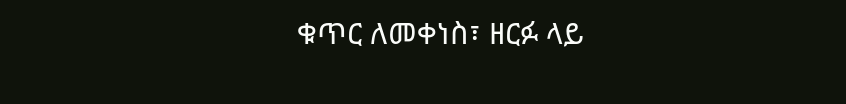ቁጥር ለመቀነስ፣ ዘርፉ ላይ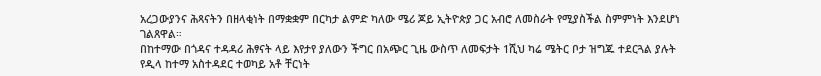አረጋውያንና ሕጻናትን በዘላቂነት በማቋቋም በርካታ ልምድ ካለው ሜሪ ጆይ ኢትዮጵያ ጋር አብሮ ለመስራት የሚያስችል ስምምነት እንደሆነ ገልጸዋል።
በከተማው በጎዳና ተዳዳሪ ሕፃናት ላይ እየታየ ያለውን ችግር በአጭር ጊዜ ውስጥ ለመፍታት 1ሺህ ካሬ ሜትር ቦታ ዝግጁ ተደርጓል ያሉት የዲላ ከተማ አስተዳደር ተወካይ አቶ ቸርነት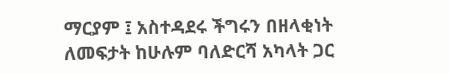ማርያም ፤ አስተዳደሩ ችግሩን በዘላቂነት ለመፍታት ከሁሉም ባለድርሻ አካላት ጋር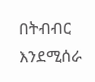በትብብር እንደሚሰራ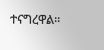ተናግረዋል።